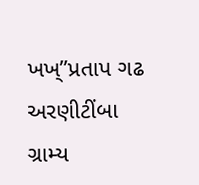ખખ્”પ્રતાપ ગઢ અરણીટીંબા ગ્રામ્ય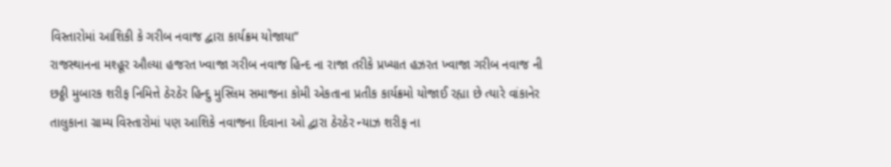વિસ્તારોમાં આશિકી કે ગરીબ નવાજ દ્વારા કાર્યક્રમ યોજાયા”
રાજસ્થાનના મશ્હૂર ઔલ્યા હજરત ખ્વાજા ગરીબ નવાજ હિન્દ ના રાજા તરીકે પ્રખ્યાત હઝરત ખ્વાજા ગરીબ નવાજ ની છઠ્ઠી મુબારક શરીફ નિમિત્તે ઠેરઠેર હિન્દુ મુસ્લિમ સમાજના કોમી એકતાના પ્રતીક કાર્યક્રમો યોજાઈ રહ્યા છે ત્યારે વાંકાનેર તાલુકાના ગ્રામ્ય વિસ્તારોમાં પણ આશિકે નવાજના દિવાના ઓ દ્વારા ઠેરઠેર ન્યાઝ શરીફ ના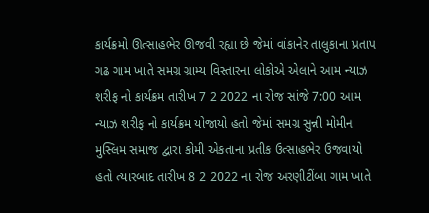કાર્યક્રમો ઊત્સાહભેર ઊજવી રહ્યા છે જેમાં વાંકાનેર તાલુકાના પ્રતાપ ગઢ ગામ ખાતે સમગ્ર ગ્રામ્ય વિસ્તારના લોકોએ એલાને આમ ન્યાઝ શરીફ નો કાર્યક્રમ તારીખ 7 2 2022 ના રોજ સાંજે 7:00 આમ ન્યાઝ શરીફ નો કાર્યક્રમ યોજાયો હતો જેમાં સમગ્ર સુન્ની મોમીન મુસ્લિમ સમાજ દ્વારા કોમી એકતાના પ્રતીક ઉત્સાહભેર ઉજવાયો હતો ત્યારબાદ તારીખ 8 2 2022 ના રોજ અરણીટીંબા ગામ ખાતે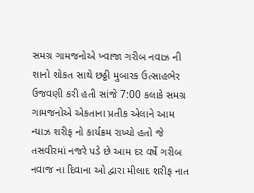સમગ્ર ગામજનોએ ખ્વાજા ગરીબ નવાઝ ની શાનો શોકત સાથે છઠ્ઠી મુબારક ઉત્સાહભેર ઉજવણી કરી હતી સાંજે 7:00 કલાકે સમગ્ર ગામજનોએ એકતાના પ્રતીક એલાને આમ ન્યાઝ શરીફ નો કાર્યક્રમ રાખ્યો હતો જે તસવીરમાં નજરે પડે છે આમ દર વર્ષે ગરીબ નવાજ ના દિવાના ઓ દ્વારા મીલાદ શરીફ નાત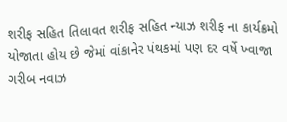શરીફ સહિત તિલાવત શરીફ સહિત ન્યાઝ શરીફ ના કાર્યક્રમો યોજાતા હોય છે જેમાં વાંકાનેર પંથકમાં પણ દર વર્ષે ખ્વાજા ગરીબ નવાઝ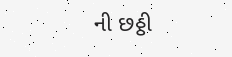ની છઠ્ઠી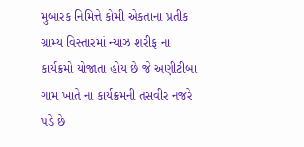મુબારક નિમિત્તે કોમી એકતાના પ્રતીક ગ્રામ્ય વિસ્તારમાં ન્યાઝ શરીફ ના કાર્યક્રમો યોજાતા હોય છે જે અણીટીબા ગામ ખાતે ના કાર્યક્રમની તસવીર નજરે પડે છે